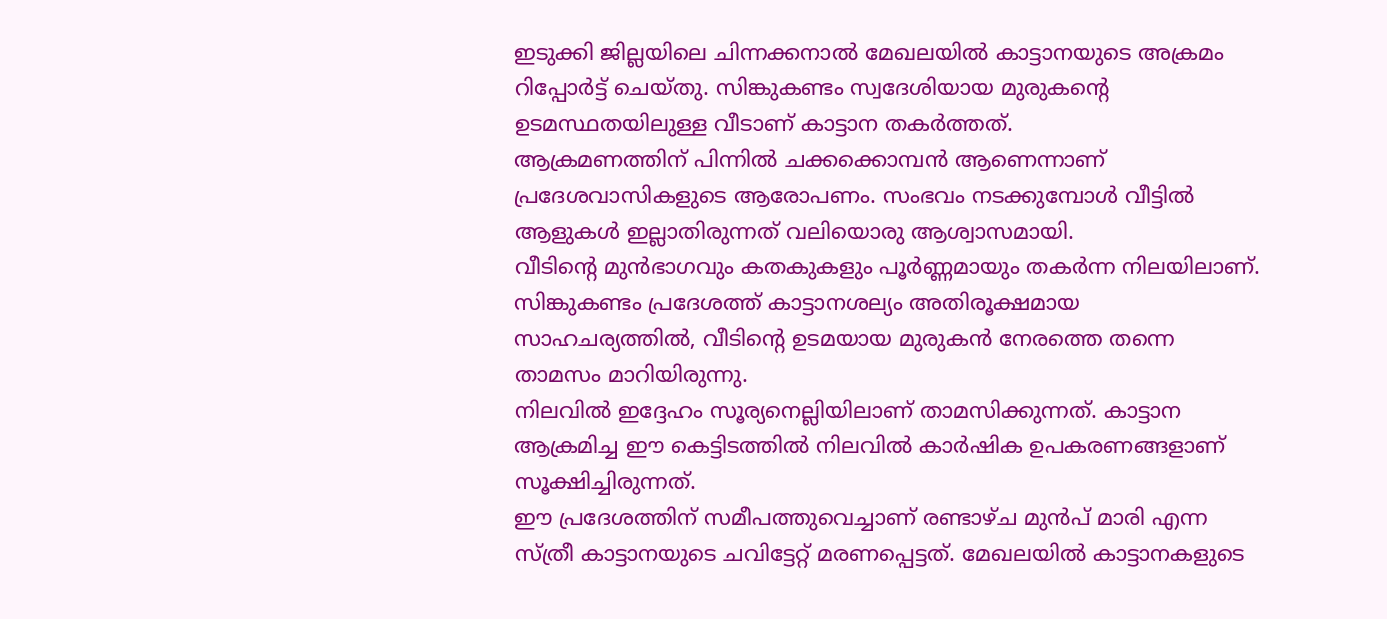ഇടുക്കി ജില്ലയിലെ ചിന്നക്കനാൽ മേഖലയിൽ കാട്ടാനയുടെ അക്രമം റിപ്പോർട്ട് ചെയ്തു. സിങ്കുകണ്ടം സ്വദേശിയായ മുരുകന്റെ ഉടമസ്ഥതയിലുള്ള വീടാണ് കാട്ടാന തകർത്തത്.
ആക്രമണത്തിന് പിന്നിൽ ചക്കക്കൊമ്പൻ ആണെന്നാണ് പ്രദേശവാസികളുടെ ആരോപണം. സംഭവം നടക്കുമ്പോൾ വീട്ടിൽ ആളുകൾ ഇല്ലാതിരുന്നത് വലിയൊരു ആശ്വാസമായി.
വീടിന്റെ മുൻഭാഗവും കതകുകളും പൂർണ്ണമായും തകർന്ന നിലയിലാണ്. സിങ്കുകണ്ടം പ്രദേശത്ത് കാട്ടാനശല്യം അതിരൂക്ഷമായ സാഹചര്യത്തിൽ, വീടിന്റെ ഉടമയായ മുരുകൻ നേരത്തെ തന്നെ താമസം മാറിയിരുന്നു.
നിലവിൽ ഇദ്ദേഹം സൂര്യനെല്ലിയിലാണ് താമസിക്കുന്നത്. കാട്ടാന ആക്രമിച്ച ഈ കെട്ടിടത്തിൽ നിലവിൽ കാർഷിക ഉപകരണങ്ങളാണ് സൂക്ഷിച്ചിരുന്നത്.
ഈ പ്രദേശത്തിന് സമീപത്തുവെച്ചാണ് രണ്ടാഴ്ച മുൻപ് മാരി എന്ന സ്ത്രീ കാട്ടാനയുടെ ചവിട്ടേറ്റ് മരണപ്പെട്ടത്. മേഖലയിൽ കാട്ടാനകളുടെ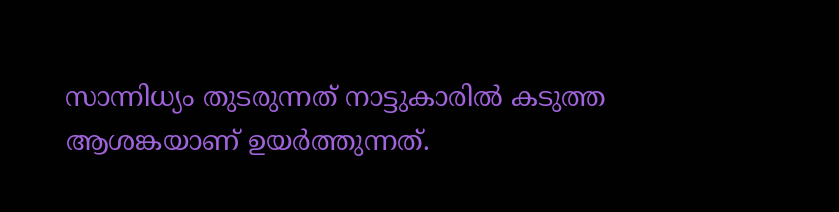സാന്നിധ്യം തുടരുന്നത് നാട്ടുകാരിൽ കടുത്ത ആശങ്കയാണ് ഉയർത്തുന്നത്.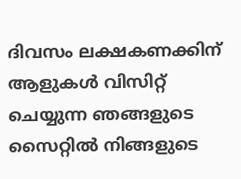ദിവസം ലക്ഷകണക്കിന് ആളുകൾ വിസിറ്റ് ചെയ്യുന്ന ഞങ്ങളുടെ സൈറ്റിൽ നിങ്ങളുടെ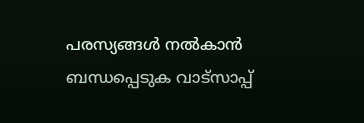പരസ്യങ്ങൾ നൽകാൻ ബന്ധപ്പെടുക വാട്സാപ്പ്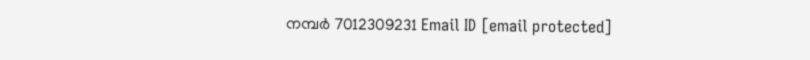നമ്പർ 7012309231 Email ID [email protected]